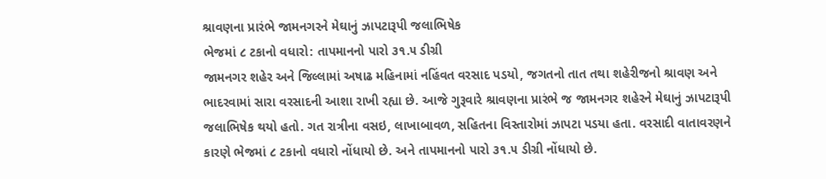શ્રાવણના પ્રારંભે જામનગરને મેઘાનું ઝાપટારૂપી જલાભિષેક
ભેજમાં ૮ ટકાનો વધારો: તાપમાનનો પારો ૩૧.૫ ડીગ્રી
જામનગર શહેર અને જિલ્લામાં અષાઢ મહિનામાં નહિંવત વરસાદ પડયો, જગતનો તાત તથા શહેરીજનો શ્રાવણ અને ભાદરવામાં સારા વરસાદની આશા રાખી રહ્યા છે. આજે ગુરૂવારે શ્રાવણના પ્રારંભે જ જામનગર શહેરને મેઘાનું ઝાપટારૂપી જલાભિષેક થયો હતો. ગત રાત્રીના વસઇ, લાખાબાવળ, સહિતના વિસ્તારોમાં ઝાપટા પડયા હતા. વરસાદી વાતાવરણને કારણે ભેજમાં ૮ ટકાનો વધારો નોંધાયો છે. અને તાપમાનનો પારો ૩૧.૫ ડીગ્રી નોંધાયો છે.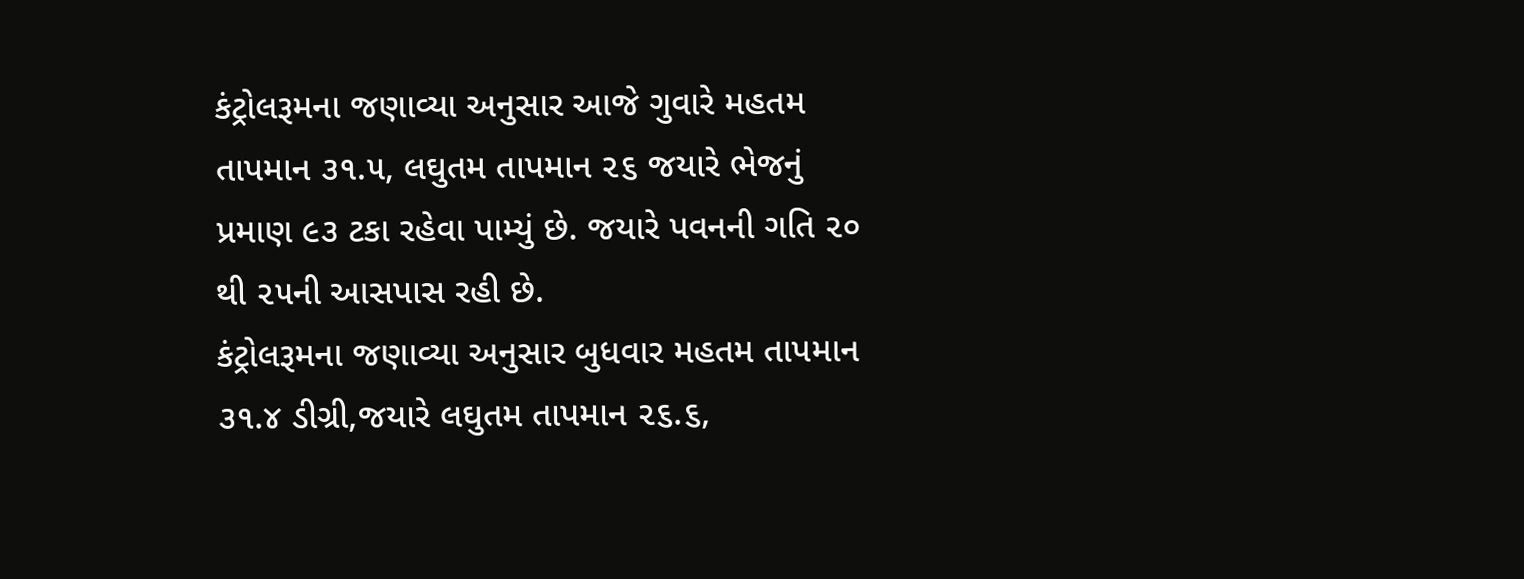કંટ્રોલરૂમના જણાવ્યા અનુસાર આજે ગુવારે મહતમ તાપમાન ૩૧.૫, લઘુતમ તાપમાન ૨૬ જયારે ભેજનું પ્રમાણ ૯૩ ટકા રહેવા પામ્યું છે. જયારે પવનની ગતિ ૨૦ થી ૨૫ની આસપાસ રહી છે.
કંટ્રોલરૂમના જણાવ્યા અનુસાર બુધવાર મહતમ તાપમાન ૩૧.૪ ડીગ્રી,જયારે લઘુતમ તાપમાન ૨૬.૬,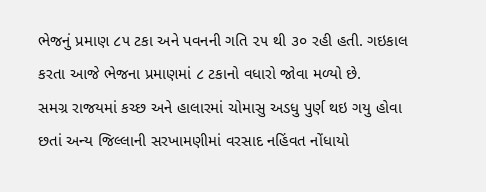ભેજનું પ્રમાણ ૮૫ ટકા અને પવનની ગતિ ૨૫ થી ૩૦ રહી હતી. ગઇકાલ કરતા આજે ભેજના પ્રમાણમાં ૮ ટકાનો વધારો જોવા મળ્યો છે.
સમગ્ર રાજયમાં કચ્છ અને હાલારમાં ચોમાસુ અડધુ પુર્ણ થઇ ગયુ હોવા છતાં અન્ય જિલ્લાની સરખામણીમાં વરસાદ નહિંવત નોંધાયો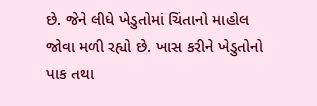છે. જેને લીધે ખેડુતોમાં ચિંતાનો માહોલ જોવા મળી રહ્યો છે. ખાસ કરીને ખેડુતોનો પાક તથા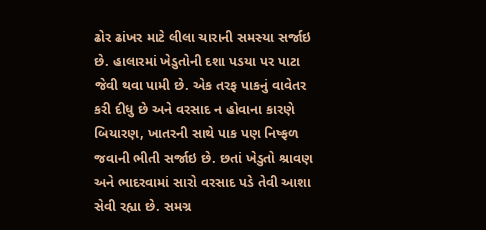ઢોર ઢાંખર માટે લીલા ચારાની સમસ્યા સર્જાઇ છે. હાલારમાં ખેડુતોની દશા પડયા પર પાટા જેવી થવા પામી છે. એક તરફ પાકનું વાવેતર કરી દીધુ છે અને વરસાદ ન હોવાના કારણે બિયારણ, ખાતરની સાથે પાક પણ નિષ્ફળ જવાની ભીતી સર્જાઇ છે. છતાં ખેડુતો શ્રાવણ અને ભાદરવામાં સારો વરસાદ પડે તેવી આશા સેવી રહ્યા છે. સમગ્ર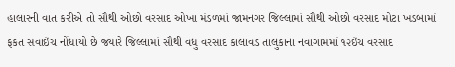હાલારની વાત કરીએ તો સૌથી ઓછો વરસાદ ઓખા મંડળમાં જામનગર જિલ્લામાં સૌથી ઓછો વરસાદ મોટા ખડબામાં ફકત સવાઇંચ નોંધાયો છે જયારે જિલ્લામાં સૌથી વધુ વરસાદ કાલાવડ તાલુકાના નવાગામમાં ૧૨ઇંચ વરસાદ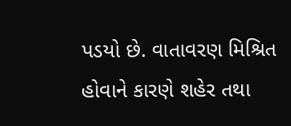પડયો છે. વાતાવરણ મિશ્રિત હોવાને કારણે શહેર તથા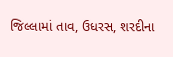જિલ્લામાં તાવ, ઉધરસ, શરદીના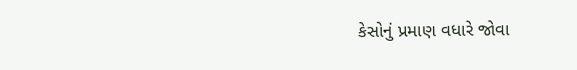કેસોનું પ્રમાણ વધારે જોવા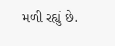મળી રહ્યું છે.